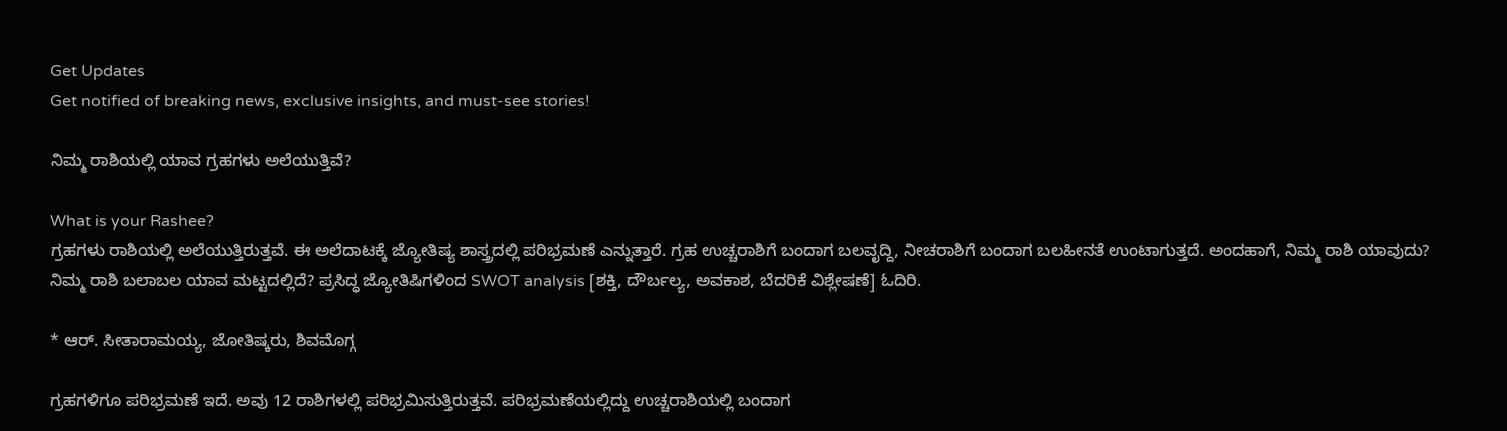Get Updates
Get notified of breaking news, exclusive insights, and must-see stories!

ನಿಮ್ಮ ರಾಶಿಯಲ್ಲಿ ಯಾವ ಗ್ರಹಗಳು ಅಲೆಯುತ್ತಿವೆ?

What is your Rashee?
ಗ್ರಹಗಳು ರಾಶಿಯಲ್ಲಿ ಅಲೆಯುತ್ತಿರುತ್ತವೆ. ಈ ಅಲೆದಾಟಕ್ಕೆ ಜ್ಯೋತಿಷ್ಯ ಶಾಸ್ತ್ರದಲ್ಲಿ ಪರಿಭ್ರಮಣೆ ಎನ್ನುತ್ತಾರೆ. ಗ್ರಹ ಉಚ್ಚರಾಶಿಗೆ ಬಂದಾಗ ಬಲವೃದ್ದಿ, ನೀಚರಾಶಿಗೆ ಬಂದಾಗ ಬಲಹೀನತೆ ಉಂಟಾಗುತ್ತದೆ. ಅಂದಹಾಗೆ, ನಿಮ್ಮ ರಾಶಿ ಯಾವುದು? ನಿಮ್ಮ ರಾಶಿ ಬಲಾಬಲ ಯಾವ ಮಟ್ಟದಲ್ಲಿದೆ? ಪ್ರಸಿದ್ಧ ಜ್ಯೋತಿಷಿಗಳಿಂದ SWOT analysis [ಶಕ್ತಿ, ದೌರ್ಬಲ್ಯ, ಅವಕಾಶ, ಬೆದರಿಕೆ ವಿಶ್ಲೇಷಣೆ] ಓದಿರಿ.

* ಆರ್. ಸೀತಾರಾಮಯ್ಯ, ಜೋತಿಷ್ಕರು, ಶಿವಮೊಗ್ಗ

ಗ್ರಹಗಳಿಗೂ ಪರಿಭ್ರಮಣೆ ಇದೆ. ಅವು 12 ರಾಶಿಗಳಲ್ಲಿ ಪರಿಭ್ರಮಿಸುತ್ತಿರುತ್ತವೆ. ಪರಿಭ್ರಮಣೆಯಲ್ಲಿದ್ದು ಉಚ್ಚರಾಶಿಯಲ್ಲಿ ಬಂದಾಗ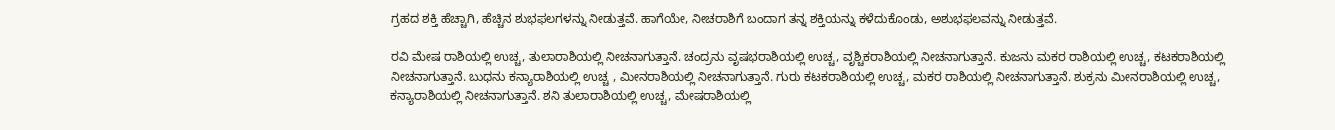ಗ್ರಹದ ಶಕ್ತಿ ಹೆಚ್ಚಾಗಿ, ಹೆಚ್ಚಿನ ಶುಭಫಲಗಳನ್ನು ನೀಡುತ್ತವೆ. ಹಾಗೆಯೇ, ನೀಚರಾಶಿಗೆ ಬಂದಾಗ ತನ್ನ ಶಕ್ತಿಯನ್ನು ಕಳೆದುಕೊಂಡು, ಅಶುಭಫಲವನ್ನು ನೀಡುತ್ತವೆ.

ರವಿ ಮೇಷ ರಾಶಿಯಲ್ಲಿ ಉಚ್ಚ, ತುಲಾರಾಶಿಯಲ್ಲಿ ನೀಚನಾಗುತ್ತಾನೆ. ಚಂದ್ರನು ವೃಷಭರಾಶಿಯಲ್ಲಿ ಉಚ್ಚ, ವೃಶ್ಚಿಕರಾಶಿಯಲ್ಲಿ ನೀಚನಾಗುತ್ತಾನೆ. ಕುಜನು ಮಕರ ರಾಶಿಯಲ್ಲಿ ಉಚ್ಚ, ಕಟಕರಾಶಿಯಲ್ಲಿ ನೀಚನಾಗುತ್ತಾನೆ. ಬುಧನು ಕನ್ಯಾರಾಶಿಯಲ್ಲಿ ಉಚ್ಚ , ಮೀನರಾಶಿಯಲ್ಲಿ ನೀಚನಾಗುತ್ತಾನೆ. ಗುರು ಕಟಕರಾಶಿಯಲ್ಲಿ ಉಚ್ಚ, ಮಕರ ರಾಶಿಯಲ್ಲಿ ನೀಚನಾಗುತ್ತಾನೆ. ಶುಕ್ರನು ಮೀನರಾಶಿಯಲ್ಲಿ ಉಚ್ಚ, ಕನ್ಯಾರಾಶಿಯಲ್ಲಿ ನೀಚನಾಗುತ್ತಾನೆ. ಶನಿ ತುಲಾರಾಶಿಯಲ್ಲಿ ಉಚ್ಚ, ಮೇಷರಾಶಿಯಲ್ಲಿ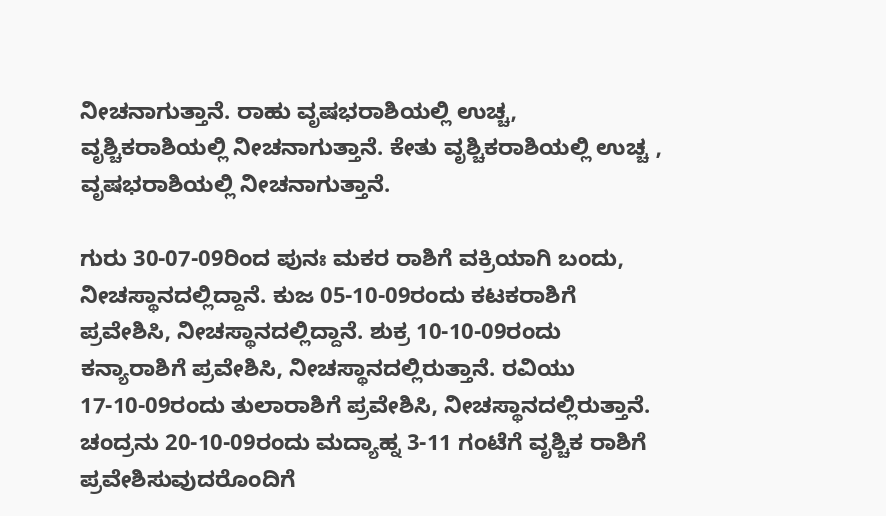ನೀಚನಾಗುತ್ತಾನೆ. ರಾಹು ವೃಷಭರಾಶಿಯಲ್ಲಿ ಉಚ್ಚ, ವೃಶ್ಚಿಕರಾಶಿಯಲ್ಲಿ ನೀಚನಾಗುತ್ತಾನೆ. ಕೇತು ವೃಶ್ಚಿಕರಾಶಿಯಲ್ಲಿ ಉಚ್ಚ , ವೃಷಭರಾಶಿಯಲ್ಲಿ ನೀಚನಾಗುತ್ತಾನೆ.

ಗುರು 30-07-09ರಿಂದ ಪುನಃ ಮಕರ ರಾಶಿಗೆ ವಕ್ರಿಯಾಗಿ ಬಂದು, ನೀಚಸ್ಥಾನದಲ್ಲಿದ್ದಾನೆ. ಕುಜ 05-10-09ರಂದು ಕಟಕರಾಶಿಗೆ ಪ್ರವೇಶಿಸಿ, ನೀಚಸ್ಥಾನದಲ್ಲಿದ್ದಾನೆ. ಶುಕ್ರ 10-10-09ರಂದು ಕನ್ಯಾರಾಶಿಗೆ ಪ್ರವೇಶಿಸಿ, ನೀಚಸ್ಥಾನದಲ್ಲಿರುತ್ತಾನೆ. ರವಿಯು 17-10-09ರಂದು ತುಲಾರಾಶಿಗೆ ಪ್ರವೇಶಿಸಿ, ನೀಚಸ್ಥಾನದಲ್ಲಿರುತ್ತಾನೆ. ಚಂದ್ರನು 20-10-09ರಂದು ಮದ್ಯಾಹ್ನ 3-11 ಗಂಟೆಗೆ ವೃಶ್ಚಿಕ ರಾಶಿಗೆ ಪ್ರವೇಶಿಸುವುದರೊಂದಿಗೆ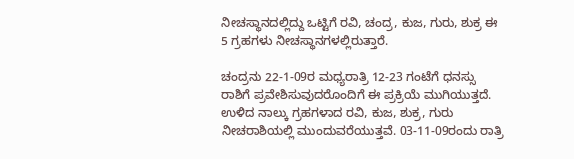ನೀಚಸ್ಥಾನದಲ್ಲಿದ್ದು ಒಟ್ಟಿಗೆ ರವಿ, ಚಂದ್ರ, ಕುಜ, ಗುರು, ಶುಕ್ರ ಈ 5 ಗ್ರಹಗಳು ನೀಚಸ್ಥಾನಗಳಲ್ಲಿರುತ್ತಾರೆ.

ಚಂದ್ರನು 22-1-09ರ ಮಧ್ಯರಾತ್ರಿ 12-23 ಗಂಟೆಗೆ ಧನಸ್ಸು ರಾಶಿಗೆ ಪ್ರವೇಶಿಸುವುದರೊಂದಿಗೆ ಈ ಪ್ರಕ್ರಿಯೆ ಮುಗಿಯುತ್ತದೆ. ಉಳಿದ ನಾಲ್ಕು ಗ್ರಹಗಳಾದ ರವಿ, ಕುಜ, ಶುಕ್ರ, ಗುರು ನೀಚರಾಶಿಯಲ್ಲಿ ಮುಂದುವರೆಯುತ್ತವೆ. 03-11-09ರಂದು ರಾತ್ರಿ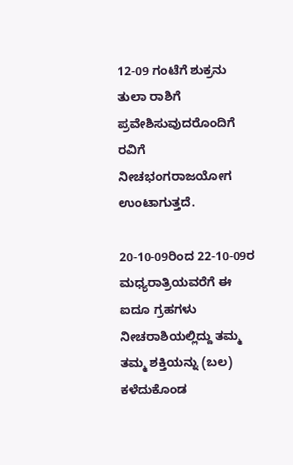12-09 ಗಂಟೆಗೆ ಶುಕ್ರನು ತುಲಾ ರಾಶಿಗೆ ಪ್ರವೇಶಿಸುವುದರೊಂದಿಗೆ ರವಿಗೆ ನೀಚಭಂಗರಾಜಯೋಗ ಉಂಟಾಗುತ್ತದೆ.

20-10-09ರಿಂದ 22-10-09ರ ಮಧ್ಯರಾತ್ರಿಯವರೆಗೆ ಈ ಐದೂ ಗ್ರಹಗಳು ನೀಚರಾಶಿಯಲ್ಲಿದ್ದು ತಮ್ಮ ತಮ್ಮ ಶಕ್ತಿಯನ್ನು (ಬಲ) ಕಳೆದುಕೊಂಡ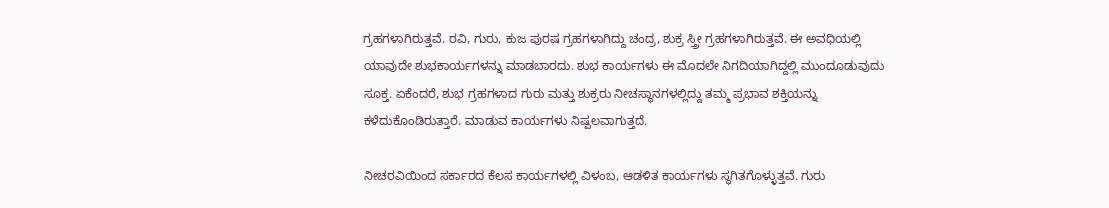ಗ್ರಹಗಳಾಗಿರುತ್ತವೆ. ರವಿ, ಗುರು, ಕುಜ ಪುರಷ ಗ್ರಹಗಳಾಗಿದ್ದು ಚಂದ್ರ, ಶುಕ್ರ ಸ್ತ್ರೀ ಗ್ರಹಗಳಾಗಿರುತ್ತವೆ. ಈ ಅವಧಿಯಲ್ಲಿ ಯಾವುದೇ ಶುಭಕಾರ್ಯಗಳನ್ನು ಮಾಡಬಾರದು. ಶುಭ ಕಾರ್ಯಗಳು ಈ ಮೊದಲೇ ನಿಗದಿಯಾಗಿದ್ದಲ್ಲಿ ಮುಂದೂಡುವುದು ಸೂಕ್ತ. ಏಕೆಂದರೆ, ಶುಭ ಗ್ರಹಗಳಾದ ಗುರು ಮತ್ತು ಶುಕ್ರರು ನೀಚಸ್ಥಾನಗಳಲ್ಲಿದ್ದು ತಮ್ಮ ಪ್ರಭಾವ ಶಕ್ತಿಯನ್ನು ಕಳೆದುಕೊಂಡಿರುತ್ತಾರೆ. ಮಾಡುವ ಕಾರ್ಯಗಳು ನಿಷ್ಪಲವಾಗುತ್ತದೆ.

ನೀಚರವಿಯಿಂದ ಸರ್ಕಾರದ ಕೆಲಸ ಕಾರ್ಯಗಳಲ್ಲಿ ವಿಳಂಬ, ಆಡಳಿತ ಕಾರ್ಯಗಳು ಸ್ಥಗಿತಗೊಳ್ಳುತ್ತವೆ. ಗುರು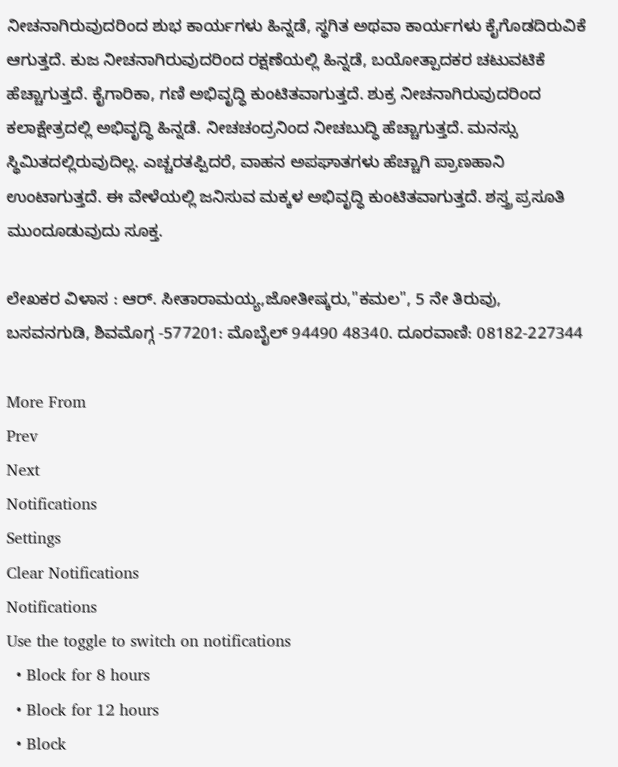ನೀಚನಾಗಿರುವುದರಿಂದ ಶುಭ ಕಾರ್ಯಗಳು ಹಿನ್ನಡೆ, ಸ್ಥಗಿತ ಅಥವಾ ಕಾರ್ಯಗಳು ಕೈಗೊಡದಿರುವಿಕೆ ಆಗುತ್ತದೆ. ಕುಜ ನೀಚನಾಗಿರುವುದರಿಂದ ರಕ್ಷಣೆಯಲ್ಲಿ ಹಿನ್ನಡೆ, ಬಯೋತ್ಪಾದಕರ ಚಟುವಟಿಕೆ ಹೆಚ್ಚಾಗುತ್ತದೆ. ಕೈಗಾರಿಕಾ, ಗಣಿ ಅಭಿವೃದ್ಧಿ ಕುಂಟಿತವಾಗುತ್ತದೆ. ಶುಕ್ರ ನೀಚನಾಗಿರುವುದರಿಂದ ಕಲಾಕ್ಷೇತ್ರದಲ್ಲಿ ಅಭಿವೃದ್ಧಿ ಹಿನ್ನಡೆ. ನೀಚಚಂದ್ರನಿಂದ ನೀಚಬುದ್ಧಿ ಹೆಚ್ಚಾಗುತ್ತದೆ. ಮನಸ್ಸು ಸ್ಥಿಮಿತದಲ್ಲಿರುವುದಿಲ್ಲ. ಎಚ್ಚರತಪ್ಪಿದರೆ, ವಾಹನ ಅಪಘಾತಗಳು ಹೆಚ್ಚಾಗಿ ಪ್ರಾಣಹಾನಿ ಉಂಟಾಗುತ್ತದೆ. ಈ ವೇಳೆಯಲ್ಲಿ ಜನಿಸುವ ಮಕ್ಕಳ ಅಭಿವೃದ್ಧಿ ಕುಂಟಿತವಾಗುತ್ತದೆ. ಶಸ್ತ್ರ ಪ್ರಸೂತಿ ಮುಂದೂಡುವುದು ಸೂಕ್ತ.

ಲೇಖಕರ ವಿಳಾಸ : ಆರ್. ಸೀತಾರಾಮಯ್ಯ,ಜೋತೀಷ್ಕರು,"ಕಮಲ", 5 ನೇ ತಿರುವು, ಬಸವನಗುಡಿ, ಶಿವಮೊಗ್ಗ -577201: ಮೊಬೈಲ್ 94490 48340. ದೂರವಾಣಿ: 08182-227344

More From
Prev
Next
Notifications
Settings
Clear Notifications
Notifications
Use the toggle to switch on notifications
  • Block for 8 hours
  • Block for 12 hours
  • Block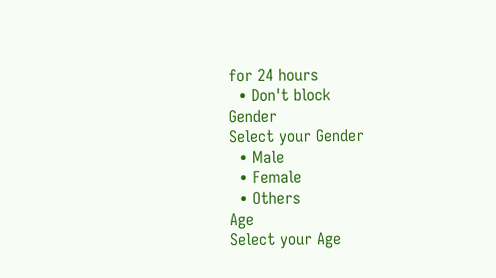for 24 hours
  • Don't block
Gender
Select your Gender
  • Male
  • Female
  • Others
Age
Select your Age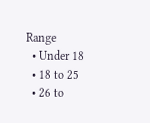Range
  • Under 18
  • 18 to 25
  • 26 to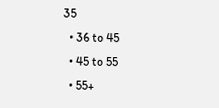35
  • 36 to 45
  • 45 to 55
  • 55+